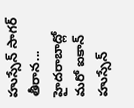హుస్సేన్ సాగర్ తీరాన... హైదరాబాద్లో మరో ఐకాన్
హుస్సేన్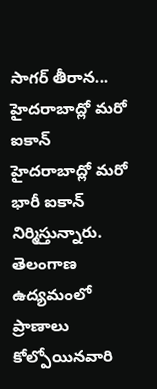సాగర్ తీరాన... హైదరాబాద్లో మరో ఐకాన్
హైదరాబాద్లో మరో భారీ ఐకాన్ నిర్మిస్తున్నారు. తెలంగాణ ఉద్యమంలో ప్రాణాలు కోల్పోయినవారి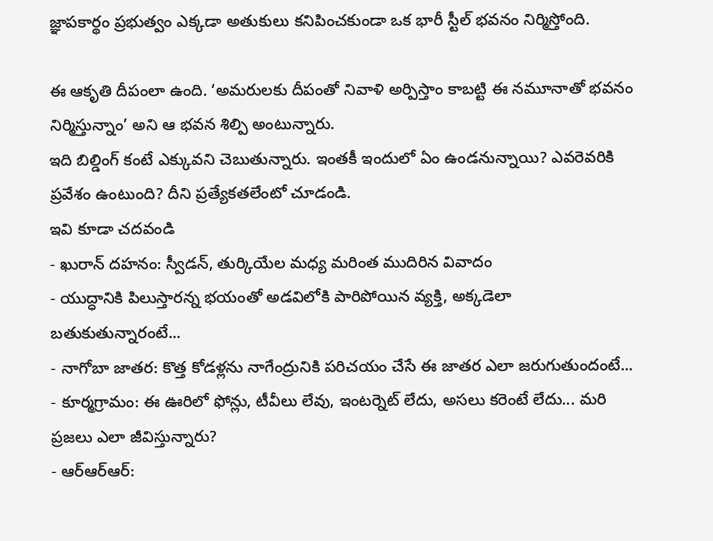జ్ఞాపకార్థం ప్రభుత్వం ఎక్కడా అతుకులు కనిపించకుండా ఒక భారీ స్టీల్ భవనం నిర్మిస్తోంది.

ఈ ఆకృతి దీపంలా ఉంది. ‘అమరులకు దీపంతో నివాళి అర్పిస్తాం కాబట్టి ఈ నమూనాతో భవనం నిర్మిస్తున్నాం’ అని ఆ భవన శిల్పి అంటున్నారు.
ఇది బిల్డింగ్ కంటే ఎక్కువని చెబుతున్నారు. ఇంతకీ ఇందులో ఏం ఉండనున్నాయి? ఎవరెవరికి ప్రవేశం ఉంటుంది? దీని ప్రత్యేకతలేంటో చూడండి.
ఇవి కూడా చదవండి
- ఖురాన్ దహనం: స్వీడన్, తుర్కియేల మధ్య మరింత ముదిరిన వివాదం
- యుద్ధానికి పిలుస్తారన్న భయంతో అడవిలోకి పారిపోయిన వ్యక్తి, అక్కడెలా బతుకుతున్నారంటే...
- నాగోబా జాతర: కొత్త కోడళ్లను నాగేంద్రునికి పరిచయం చేసే ఈ జాతర ఎలా జరుగుతుందంటే...
- కూర్మగ్రామం: ఈ ఊరిలో ఫోన్లు, టీవీలు లేవు, ఇంటర్నెట్ లేదు, అసలు కరెంటే లేదు... మరి ప్రజలు ఎలా జీవిస్తున్నారు?
- ఆర్ఆర్ఆర్: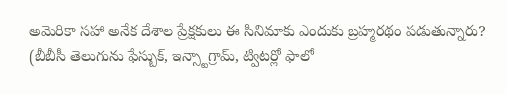అమెరికా సహా అనేక దేశాల ప్రేక్షకులు ఈ సినిమాకు ఎందుకు బ్రహ్మరథం పడుతున్నారు?
(బీబీసీ తెలుగును ఫేస్బుక్, ఇన్స్టాగ్రామ్, ట్విటర్లో ఫాలో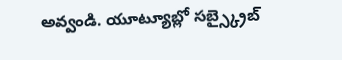అవ్వండి. యూట్యూబ్లో సబ్స్క్రైబ్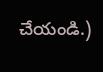చేయండి.)